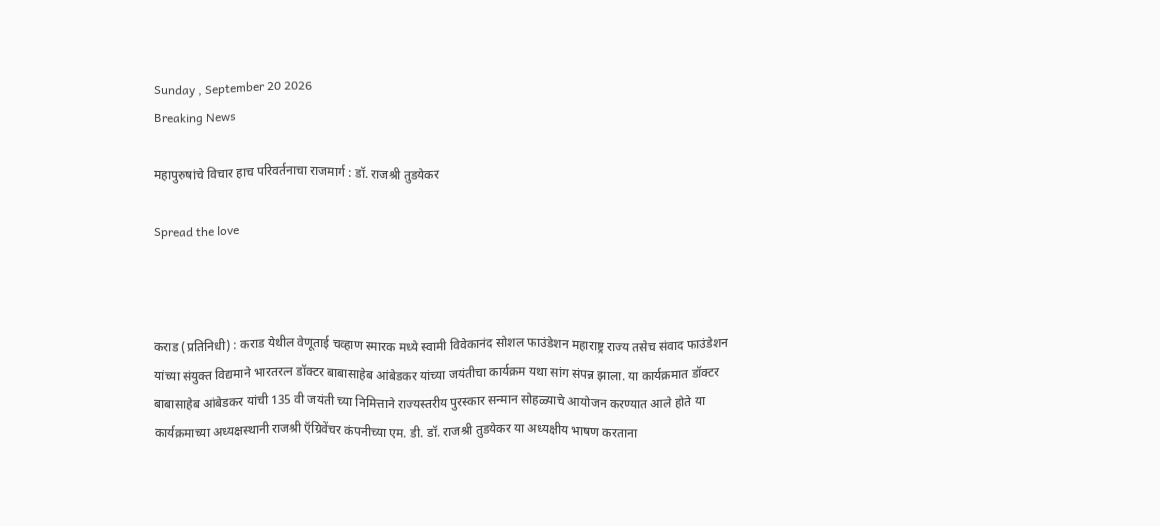Sunday , September 20 2026
Breaking News

महापुरुषांचे विचार हाच परिवर्तनाचा राजमार्ग : डॉ. राजश्री तुडयेकर

Spread the love



कराड (प्रतिनिधी) : कराड येथील वेणूताई चव्हाण स्मारक मध्ये स्वामी विवेकानंद सोशल फाउंडेशन महाराष्ट्र राज्य तसेच संवाद फाउंडेशन यांच्या संयुक्त विद्यमाने भारतरत्न डॉक्टर बाबासाहेब आंबेडकर यांच्या जयंतीचा कार्यक्रम यथा सांग संपन्न झाला. या कार्यक्रमात डॉक्टर बाबासाहेब आंबेडकर यांची 135 वी जयंती च्या निमित्ताने राज्यस्तरीय पुरस्कार सन्मान सोहळ्याचे आयोजन करण्यात आले होते या कार्यक्रमाच्या अध्यक्षस्थानी राजश्री ऍग्रिवेंचर कंपनीच्या एम. डी. डॉ. राजश्री तुडयेकर या अध्यक्षीय भाषण करताना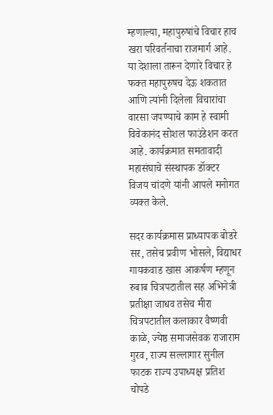म्हणाल्या, महापुरुषांचे विचार हाच खरा परिवर्तनाचा राजमार्ग आहे. या देशाला तारून देणारे विचार हे फक्त महापुरुषच देऊ शकतात आणि त्यांनी दिलेला विचारांचा वारसा जपण्याचे काम हे स्वामी विवेकानंद सोशल फाउंडेशन करत आहे. कार्यक्रमात समतावादी महासंघाचे संस्थापक डॉक्टर विजय चांदणे यांनी आपले मनोगत व्यक्त केले.

सदर कार्यक्रमास प्राध्यापक बोडरे सर, तसेच प्रवीण भोसले, विद्याधर गायकवाड खास आकर्षण म्हणून रुबाब चित्रपटातील सह अभिनेत्री प्रतीक्षा जाधव तसेच मीरा चित्रपटातील कलाकार वैष्णवी काळे, ज्येष्ठ समाजसेवक राजाराम गुरव, राज्य सल्लागार सुनील फाटक राज्य उपाध्यक्ष प्रतिश चोपडे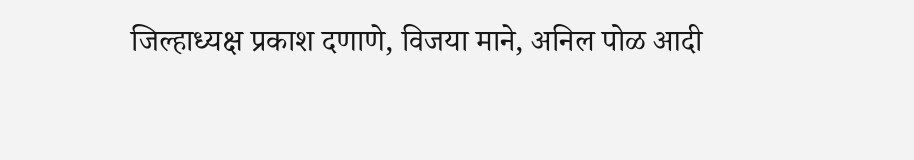जिल्हाध्यक्ष प्रकाश दणाणे, विजया माने, अनिल पोळ आदी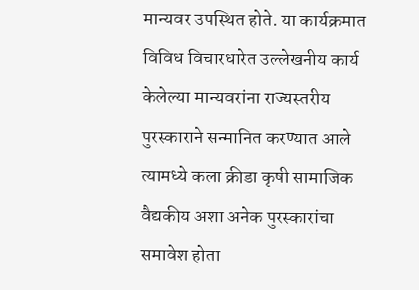मान्यवर उपस्थित होते. या कार्यक्रमात विविध विचारधारेत उल्लेखनीय कार्य केलेल्या मान्यवरांना राज्यस्तरीय पुरस्काराने सन्मानित करण्यात आले त्यामध्ये कला क्रीडा कृषी सामाजिक वैद्यकीय अशा अनेक पुरस्कारांचा समावेश होता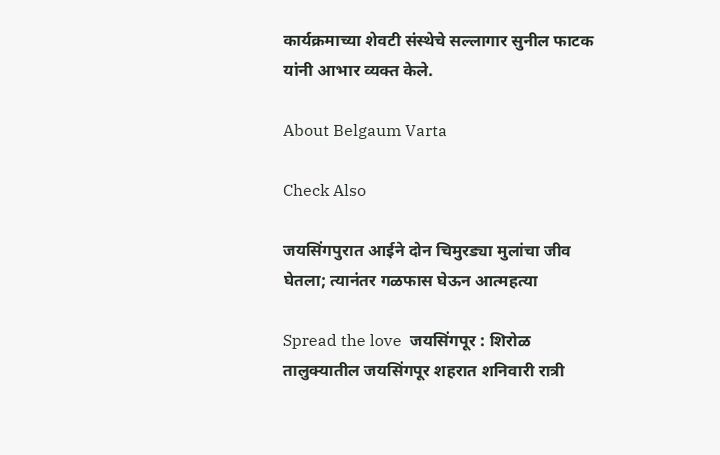कार्यक्रमाच्या शेवटी संस्थेचे सल्लागार सुनील फाटक यांनी आभार व्यक्त केले.

About Belgaum Varta

Check Also

जयसिंगपुरात आईने दोन चिमुरड्या मुलांचा जीव घेतला; त्यानंतर गळफास घेऊन आत्महत्या

Spread the love  जयसिंगपूर : शिरोळ तालुक्यातील जयसिंगपूर शहरात शनिवारी रात्री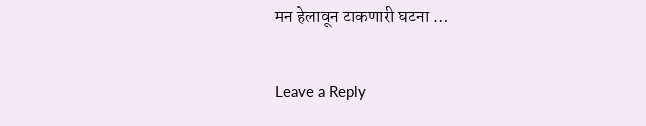मन हेलावून टाकणारी घटना …

Leave a Reply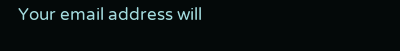Your email address will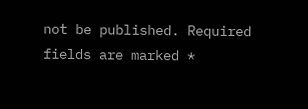not be published. Required fields are marked *